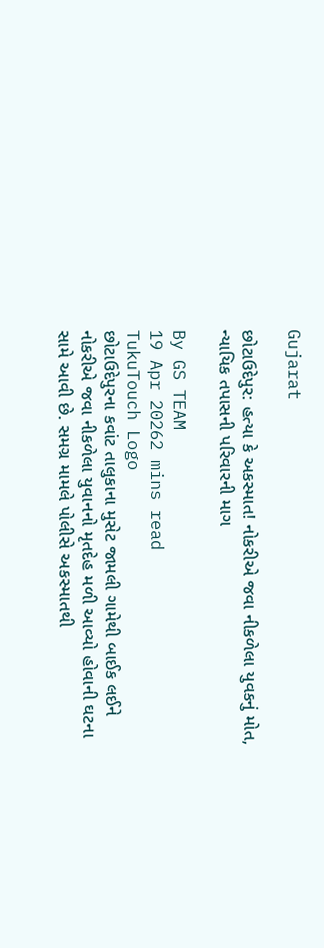Gujarat

છોટાઉદેપુર: હત્યા કે અકસ્માત! નોકરીએ જવા નીકળેલા યુવકનું મોત, ન્યાયિક તપાસની પરિવારની માગ

By GS TEAM
19 Apr 20262 mins read
TukuTouch Logo
છોટાઉદેપુરના કવાંટ તાલુકાના મુસેટ જામલી ગામેથી બાઈક લઈને નોકરીએ જવા નીકળેલા યુવાનનો મૃતદેહ મળી આવ્યો હોવાની ઘટના સામે આવી છે. સમગ્ર મામલે પોલીસે અકસ્માતથી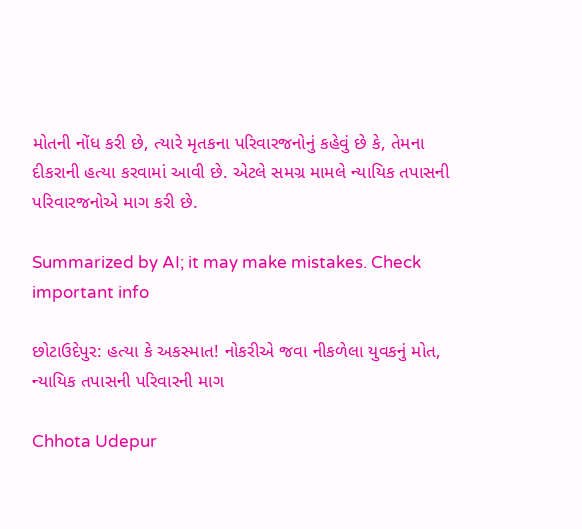મોતની નોંધ કરી છે, ત્યારે મૃતકના પરિવારજનોનું કહેવું છે કે, તેમના દીકરાની હત્યા કરવામાં આવી છે. એટલે સમગ્ર મામલે ન્યાયિક તપાસની પરિવારજનોએ માગ કરી છે.

Summarized by AI; it may make mistakes. Check important info

છોટાઉદેપુર: હત્યા કે અકસ્માત! નોકરીએ જવા નીકળેલા યુવકનું મોત, ન્યાયિક તપાસની પરિવારની માગ

Chhota Udepur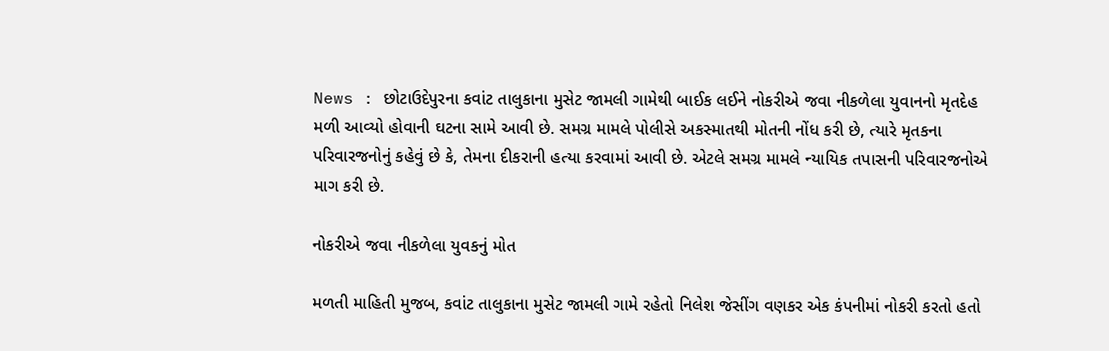News : છોટાઉદેપુરના કવાંટ તાલુકાના મુસેટ જામલી ગામેથી બાઈક લઈને નોકરીએ જવા નીકળેલા યુવાનનો મૃતદેહ મળી આવ્યો હોવાની ઘટના સામે આવી છે. સમગ્ર મામલે પોલીસે અકસ્માતથી મોતની નોંધ કરી છે, ત્યારે મૃતકના પરિવારજનોનું કહેવું છે કે, તેમના દીકરાની હત્યા કરવામાં આવી છે. એટલે સમગ્ર મામલે ન્યાયિક તપાસની પરિવારજનોએ માગ કરી છે.

નોકરીએ જવા નીકળેલા યુવકનું મોત

મળતી માહિતી મુજબ, કવાંટ તાલુકાના મુસેટ જામલી ગામે રહેતો નિલેશ જેસીંગ વણકર એક કંપનીમાં નોકરી કરતો હતો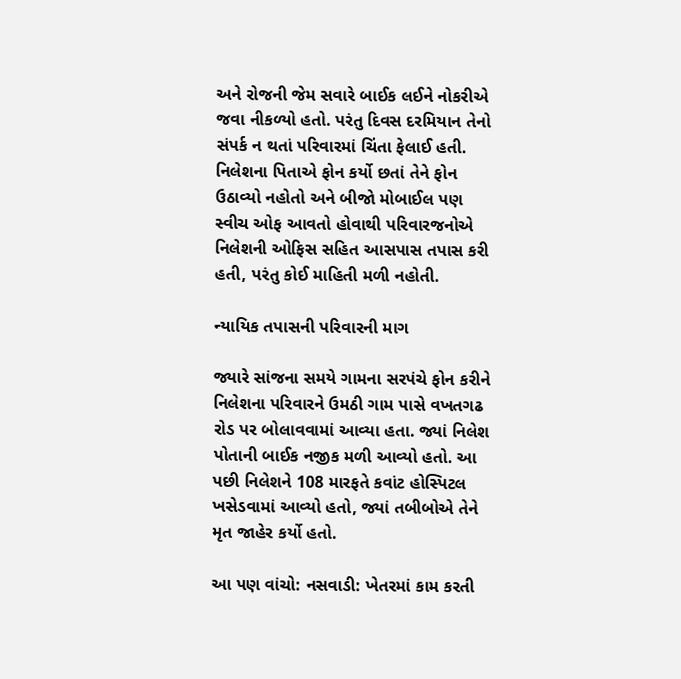અને રોજની જેમ સવારે બાઈક લઈને નોકરીએ જવા નીકળ્યો હતો. પરંતુ દિવસ દરમિયાન તેનો સંપર્ક ન થતાં પરિવારમાં ચિંતા ફેલાઈ હતી. નિલેશના પિતાએ ફોન કર્યો છતાં તેને ફોન ઉઠાવ્યો નહોતો અને બીજો મોબાઈલ પણ સ્વીચ ઓફ આવતો હોવાથી પરિવારજનોએ નિલેશની ઓફિસ સહિત આસપાસ તપાસ કરી હતી, પરંતુ કોઈ માહિતી મળી નહોતી.

ન્યાયિક તપાસની પરિવારની માગ

જ્યારે સાંજના સમયે ગામના સરપંચે ફોન કરીને નિલેશના પરિવારને ઉમઠી ગામ પાસે વખતગઢ રોડ પર બોલાવવામાં આવ્યા હતા. જ્યાં નિલેશ પોતાની બાઈક નજીક મળી આવ્યો હતો. આ પછી નિલેશને 108 મારફતે કવાંટ હોસ્પિટલ ખસેડવામાં આવ્યો હતો, જ્યાં તબીબોએ તેને મૃત જાહેર કર્યો હતો.

આ પણ વાંચો: નસવાડી: ખેતરમાં કામ કરતી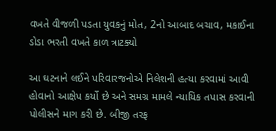વખતે વીજળી પડતા યુવકનું મોત, 2નો આબાદ બચાવ, મકાઈના ડોડા ભરતી વખતે કાળ ત્રાટક્યો

આ ઘટનાને લઈને પરિવારજનોએ નિલેશની હત્યા કરવામાં આવી હોવાનો આક્ષેપ કર્યો છે અને સમગ્ર મામલે ન્યાયિક તપાસ કરવાની પોલીસને માગ કરી છે. બીજી તરફ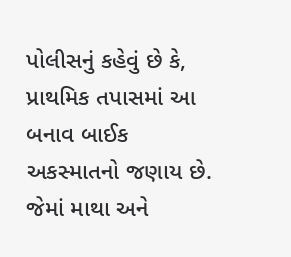પોલીસનું કહેવું છે કે, પ્રાથમિક તપાસમાં આ બનાવ બાઈક અકસ્માતનો જણાય છે. જેમાં માથા અને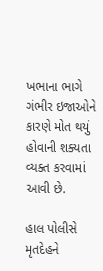ખભાના ભાગે ગંભીર ઇજાઓને કારણે મોત થયું હોવાની શક્યતા વ્યક્ત કરવામાં આવી છે.

હાલ પોલીસે મૃતદેહને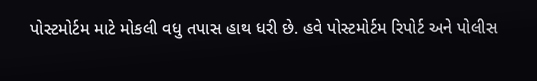પોસ્ટમોર્ટમ માટે મોકલી વધુ તપાસ હાથ ધરી છે. હવે પોસ્ટમોર્ટમ રિપોર્ટ અને પોલીસ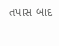તપાસ બાદ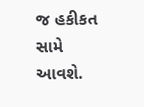જ હકીકત સામે આવશે.